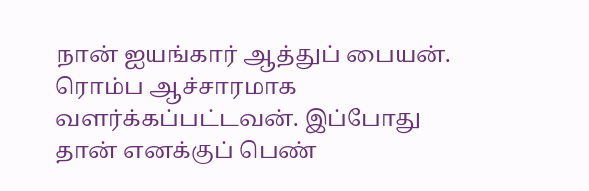நான் ஐயங்கார் ஆத்துப் பையன். ரொம்ப ஆச்சாரமாக வளர்க்கப்பட்டவன். இப்போது தான் எனக்குப் பெண்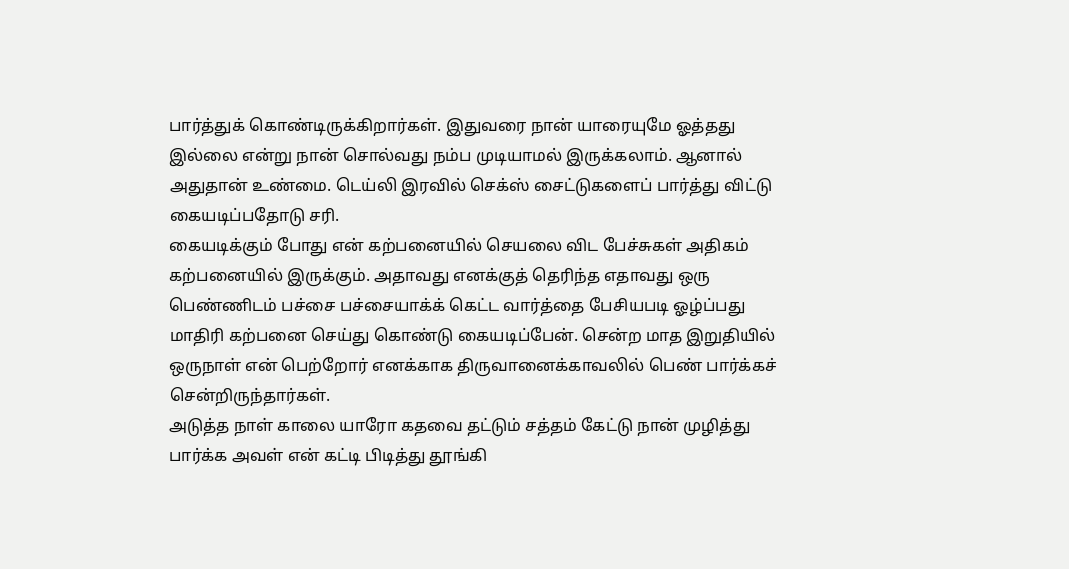பார்த்துக் கொண்டிருக்கிறார்கள். இதுவரை நான் யாரையுமே ஓத்தது இல்லை என்று நான் சொல்வது நம்ப முடியாமல் இருக்கலாம். ஆனால் அதுதான் உண்மை. டெய்லி இரவில் செக்ஸ் சைட்டுகளைப் பார்த்து விட்டு கையடிப்பதோடு சரி.
கையடிக்கும் போது என் கற்பனையில் செயலை விட பேச்சுகள் அதிகம் கற்பனையில் இருக்கும். அதாவது எனக்குத் தெரிந்த எதாவது ஒரு பெண்ணிடம் பச்சை பச்சையாக்க் கெட்ட வார்த்தை பேசியபடி ஓழ்ப்பது மாதிரி கற்பனை செய்து கொண்டு கையடிப்பேன். சென்ற மாத இறுதியில் ஒருநாள் என் பெற்றோர் எனக்காக திருவானைக்காவலில் பெண் பார்க்கச் சென்றிருந்தார்கள்.
அடுத்த நாள் காலை யாரோ கதவை தட்டும் சத்தம் கேட்டு நான் முழித்து பார்க்க அவள் என் கட்டி பிடித்து தூங்கி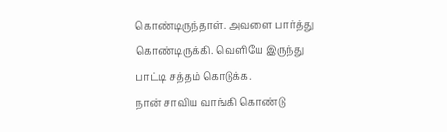கொண்டிருந்தாள். அவளை பார்த்து கொண்டிருக்கி. வெளியே இருந்து பாட்டி சத்தம் கொடுக்க.
நான் சாவிய வாங்கி கொண்டு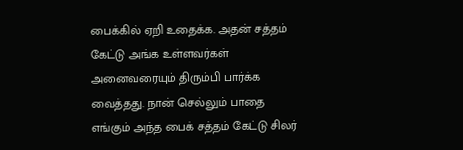பைக்கில் ஏறி உதைக்க. அதன் சத்தம் கேட்டு அங்க உள்ளவர்கள் அனைவரையும் திரும்பி பார்க்க வைத்தது. நான் செல்லும் பாதை எங்கும் அந்த பைக் சத்தம் கேட்டு சிலர்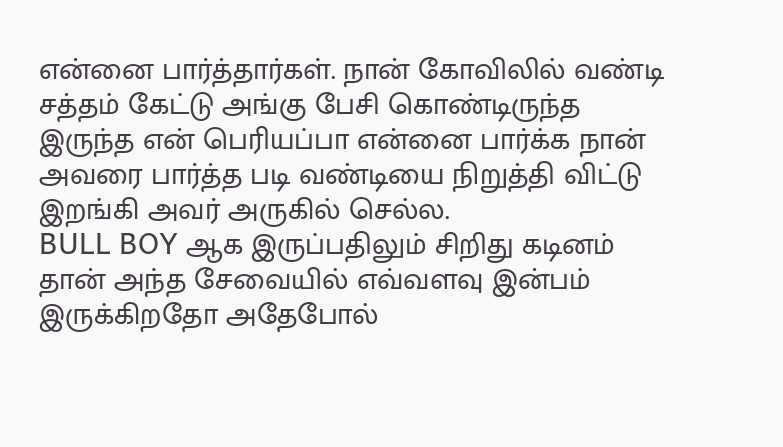என்னை பார்த்தார்கள். நான் கோவிலில் வண்டி சத்தம் கேட்டு அங்கு பேசி கொண்டிருந்த இருந்த என் பெரியப்பா என்னை பார்க்க நான் அவரை பார்த்த படி வண்டியை நிறுத்தி விட்டு இறங்கி அவர் அருகில் செல்ல.
BULL BOY ஆக இருப்பதிலும் சிறிது கடினம் தான் அந்த சேவையில் எவ்வளவு இன்பம் இருக்கிறதோ அதேபோல்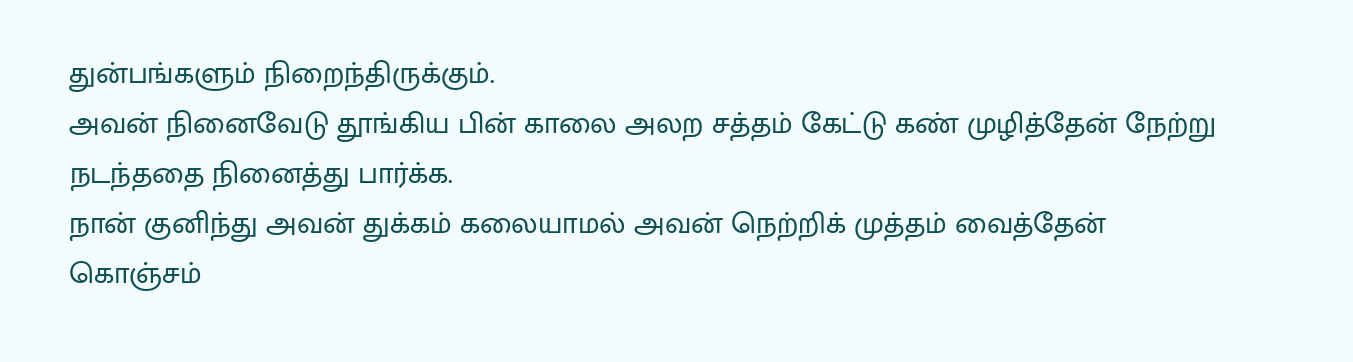துன்பங்களும் நிறைந்திருக்கும்.
அவன் நினைவேடு தூங்கிய பின் காலை அலற சத்தம் கேட்டு கண் முழித்தேன் நேற்று நடந்ததை நினைத்து பார்க்க.
நான் குனிந்து அவன் துக்கம் கலையாமல் அவன் நெற்றிக் முத்தம் வைத்தேன் கொஞ்சம்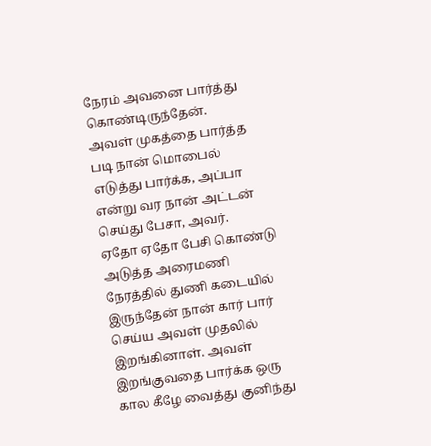நேரம் அவனை பார்த்து கொண்டிருந்தேன்.
அவள் முகத்தை பார்த்த படி நான் மொபைல் எடுத்து பார்க்க, அப்பா என்று வர நான் அட்டன் செய்து பேசா, அவர்.
ஏதோ ஏதோ பேசி கொண்டு அடுத்த அரைமணி நேரத்தில் துணி கடையில் இருந்தேன் நான் கார் பார் செய்ய அவள் முதலில் இறங்கினாள். அவள் இறங்குவதை பார்க்க ஒரு கால கீழே வைத்து குனிந்து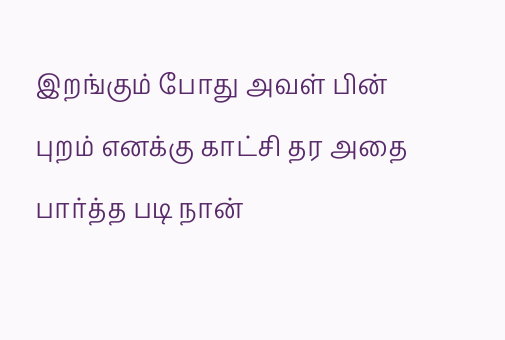இறங்கும் போது அவள் பின் புறம் எனக்கு காட்சி தர அதை பார்த்த படி நான்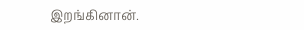இறங்கினான்.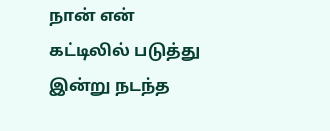நான் என் கட்டிலில் படுத்து இன்று நடந்த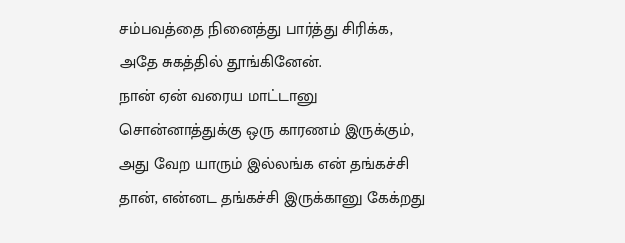சம்பவத்தை நினைத்து பார்த்து சிரிக்க, அதே சுகத்தில் தூங்கினேன்.
நான் ஏன் வரைய மாட்டானு சொன்னாத்துக்கு ஒரு காரணம் இருக்கும், அது வேற யாரும் இல்லங்க என் தங்கச்சி தான், என்னட தங்கச்சி இருக்கானு கேக்றது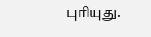புரியுது.